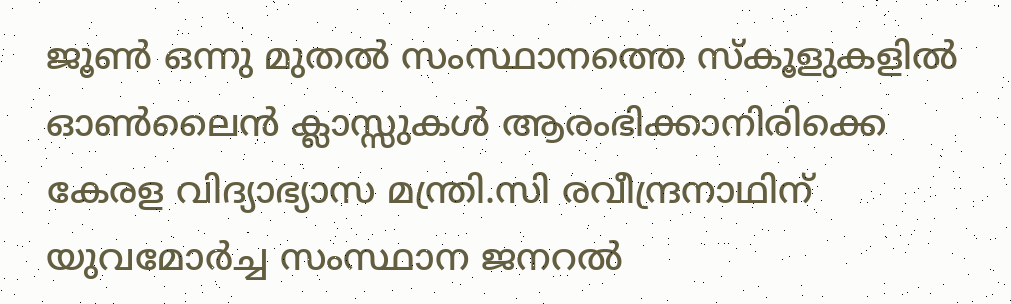ജൂൺ ഒന്നു മുതൽ സംസ്ഥാനത്തെ സ്കൂളുകളിൽ ഓൺലൈൻ ക്ലാസ്സുകൾ ആരംഭിക്കാനിരിക്കെ കേരള വിദ്യാഭ്യാസ മന്ത്രി.സി രവീന്ദ്രനാഥിന് യുവമോർച്ച സംസ്ഥാന ജനറൽ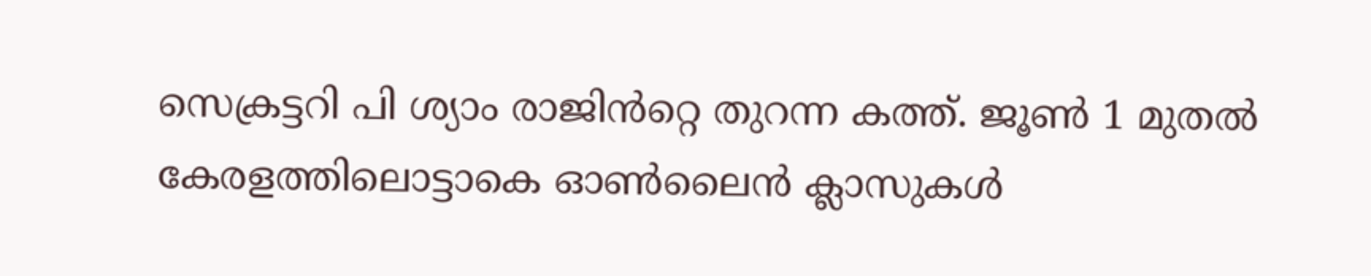സെക്രട്ടറി പി ശ്യാം രാജിൻറ്റെ തുറന്ന കത്ത്. ജൂൺ 1 മുതൽ കേരളത്തിലൊട്ടാകെ ഓൺലൈൻ ക്ലാസുകൾ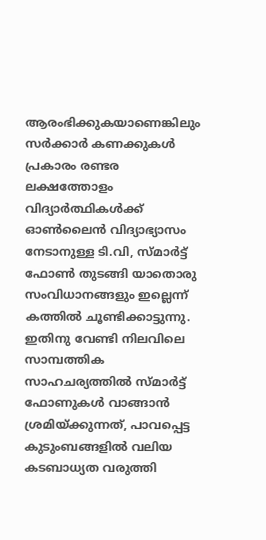ആരംഭിക്കുകയാണെങ്കിലും സർക്കാർ കണക്കുകൾ പ്രകാരം രണ്ടര ലക്ഷത്തോളം വിദ്യാർത്ഥികൾക്ക് ഓൺലൈൻ വിദ്യാഭ്യാസം നേടാനുള്ള ടി.വി, സ്മാർട്ട് ഫോൺ തുടങ്ങി യാതൊരു സംവിധാനങ്ങളും ഇല്ലെന്ന് കത്തിൽ ചൂണ്ടിക്കാട്ടുന്നു. ഇതിനു വേണ്ടി നിലവിലെ സാമ്പത്തിക സാഹചര്യത്തിൽ സ്മാർട്ട് ഫോണുകൾ വാങ്ങാൻ ശ്രമിയ്ക്കുന്നത്, പാവപ്പെട്ട കുടുംബങ്ങളിൽ വലിയ കടബാധ്യത വരുത്തി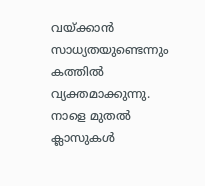വയ്ക്കാൻ സാധ്യതയുണ്ടെന്നും കത്തിൽ വ്യക്തമാക്കുന്നു.
നാളെ മുതൽ ക്ലാസുകൾ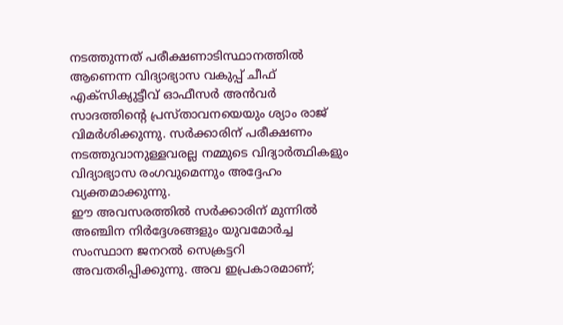നടത്തുന്നത് പരീക്ഷണാടിസ്ഥാനത്തിൽ ആണെന്ന വിദ്യാഭ്യാസ വകുപ്പ് ചീഫ് എക്സിക്യുട്ടീവ് ഓഫീസർ അൻവർ സാദത്തിന്റെ പ്രസ്താവനയെയും ശ്യാം രാജ് വിമർശിക്കുന്നു. സർക്കാരിന് പരീക്ഷണം നടത്തുവാനുള്ളവരല്ല നമ്മുടെ വിദ്യാർത്ഥികളും വിദ്യാഭ്യാസ രംഗവുമെന്നും അദ്ദേഹം വ്യക്തമാക്കുന്നു.
ഈ അവസരത്തിൽ സർക്കാരിന് മുന്നിൽ അഞ്ചിന നിർദ്ദേശങ്ങളും യുവമോർച്ച സംസ്ഥാന ജനറൽ സെക്രട്ടറി അവതരിപ്പിക്കുന്നു. അവ ഇപ്രകാരമാണ്;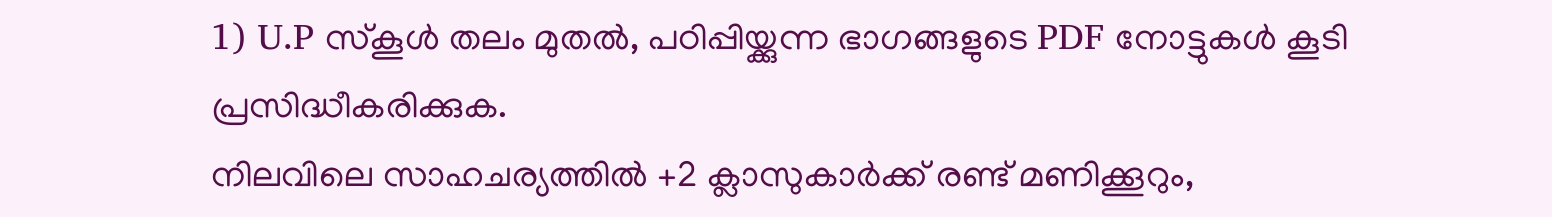1) U.P സ്കൂൾ തലം മുതൽ, പഠിപ്പിയ്ക്കുന്ന ഭാഗങ്ങളുടെ PDF നോട്ടുകൾ കൂടി പ്രസിദ്ധീകരിക്കുക.
നിലവിലെ സാഹചര്യത്തിൽ +2 ക്ലാസുകാർക്ക് രണ്ട് മണിക്കൂറും,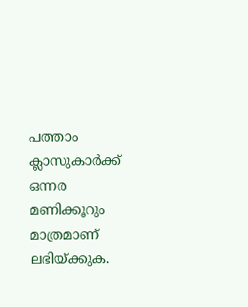പത്താം ക്ലാസുകാർക്ക് ഒന്നര മണിക്കൂറും മാത്രമാണ് ലഭിയ്ക്കുക.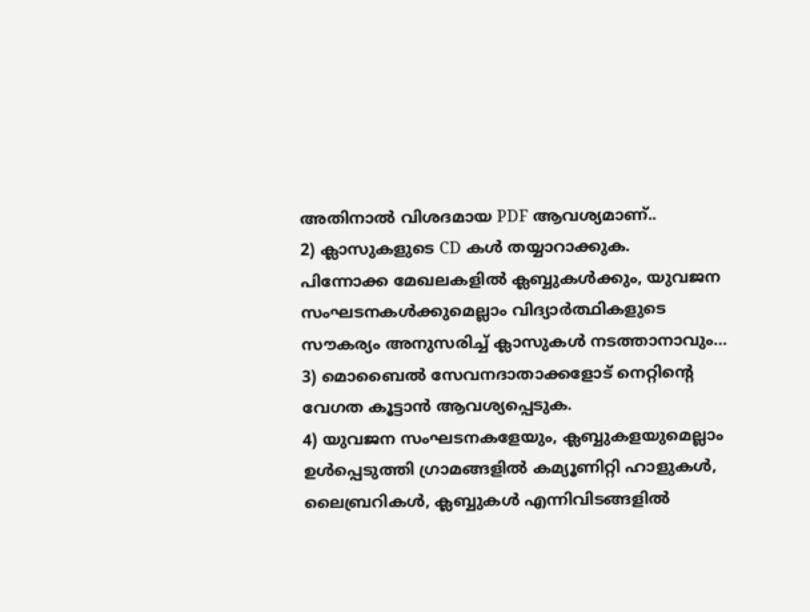അതിനാൽ വിശദമായ PDF ആവശ്യമാണ്..
2) ക്ലാസുകളുടെ CD കൾ തയ്യാറാക്കുക.
പിന്നോക്ക മേഖലകളിൽ ക്ലബ്ബുകൾക്കും, യുവജന സംഘടനകൾക്കുമെല്ലാം വിദ്യാർത്ഥികളുടെ സൗകര്യം അനുസരിച്ച് ക്ലാസുകൾ നടത്താനാവും…
3) മൊബൈൽ സേവനദാതാക്കളോട് നെറ്റിന്റെ വേഗത കൂട്ടാൻ ആവശ്യപ്പെടുക.
4) യുവജന സംഘടനകളേയും, ക്ലബ്ബുകളയുമെല്ലാം ഉൾപ്പെടുത്തി ഗ്രാമങ്ങളിൽ കമ്യൂണിറ്റി ഹാളുകൾ, ലൈബ്രറികൾ, ക്ലബ്ബുകൾ എന്നിവിടങ്ങളിൽ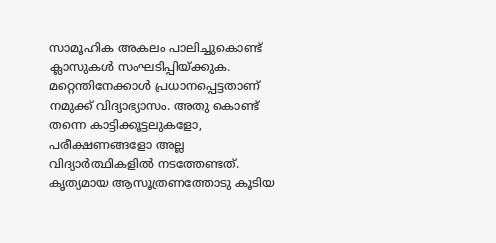സാമൂഹിക അകലം പാലിച്ചുകൊണ്ട് ക്ലാസുകൾ സംഘടിപ്പിയ്ക്കുക.
മറ്റെന്തിനേക്കാൾ പ്രധാനപ്പെട്ടതാണ് നമുക്ക് വിദ്യാഭ്യാസം. അതു കൊണ്ട് തന്നെ കാട്ടിക്കൂട്ടലുകളോ, പരീക്ഷണങ്ങളോ അല്ല വിദ്യാർത്ഥികളിൽ നടത്തേണ്ടത്. കൃത്യമായ ആസൂത്രണത്തോടു കൂടിയ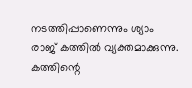നടത്തിപ്പാണെന്നും ശ്യാം രാജ് കത്തിൽ വ്യക്തമാക്കുന്നു.
കത്തിന്റെ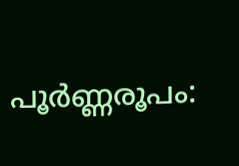പൂർണ്ണരൂപം: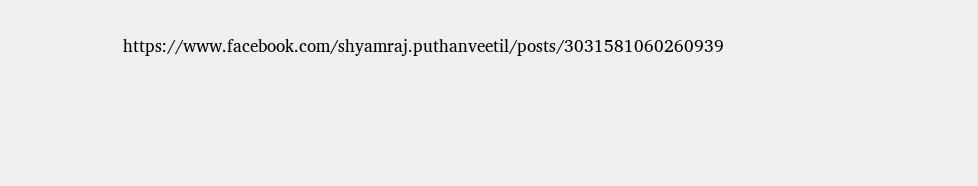https://www.facebook.com/shyamraj.puthanveetil/posts/3031581060260939